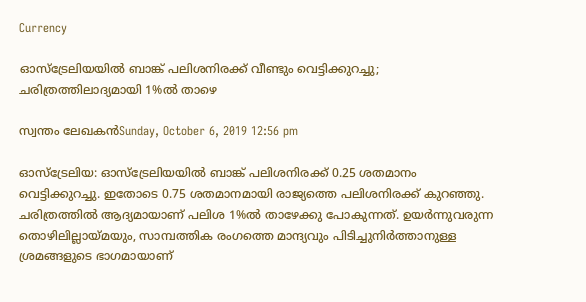Currency

ഓസ്ട്രേലിയയില്‍ ബാങ്ക് പലിശനിരക്ക് വീണ്ടും വെട്ടിക്കുറച്ചു; ചരിത്രത്തിലാദ്യമായി 1%ല്‍ താഴെ

സ്വന്തം ലേഖകന്‍Sunday, October 6, 2019 12:56 pm

ഓസ്ട്രേലിയ: ഓസ്ട്രേലിയയില്‍ ബാങ്ക് പലിശനിരക്ക് 0.25 ശതമാനം വെട്ടിക്കുറച്ചു. ഇതോടെ 0.75 ശതമാനമായി രാജ്യത്തെ പലിശനിരക്ക് കുറഞ്ഞു. ചരിത്രത്തില്‍ ആദ്യമായാണ് പലിശ 1%ല്‍ താഴേക്കു പോകുന്നത്. ഉയര്‍ന്നുവരുന്ന തൊഴിലില്ലായ്മയും, സാമ്പത്തിക രംഗത്തെ മാന്ദ്യവും പിടിച്ചുനിര്‍ത്താനുള്ള ശ്രമങ്ങളുടെ ഭാഗമായാണ്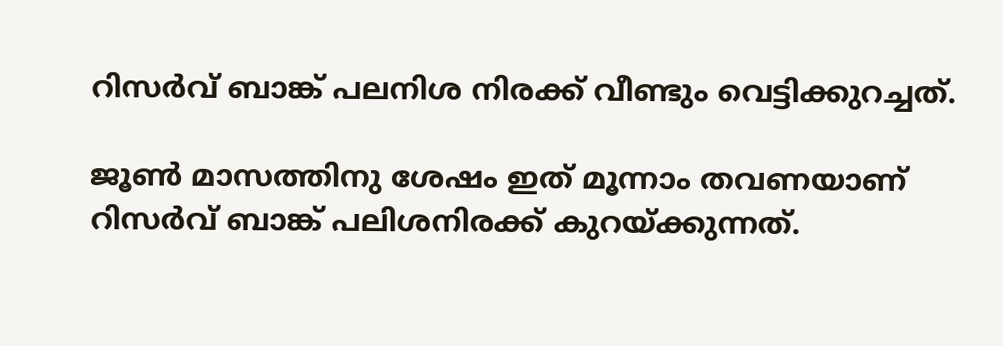റിസര്‍വ് ബാങ്ക് പലനിശ നിരക്ക് വീണ്ടും വെട്ടിക്കുറച്ചത്.

ജൂണ്‍ മാസത്തിനു ശേഷം ഇത് മൂന്നാം തവണയാണ് റിസര്‍വ് ബാങ്ക് പലിശനിരക്ക് കുറയ്ക്കുന്നത്.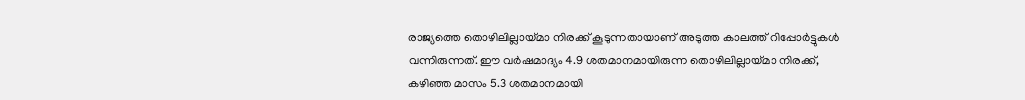രാജ്യത്തെ തൊഴിലില്ലായ്മാ നിരക്ക് കൂടുന്നതായാണ് അടുത്ത കാലത്ത് റിപ്പോര്‍ട്ടുകള്‍ വന്നിരുന്നത്. ഈ വര്‍ഷമാദ്യം 4.9 ശതമാനമായിരുന്ന തൊഴിലില്ലായ്മാ നിരക്ക്, കഴിഞ്ഞ മാസം 5.3 ശതമാനമായി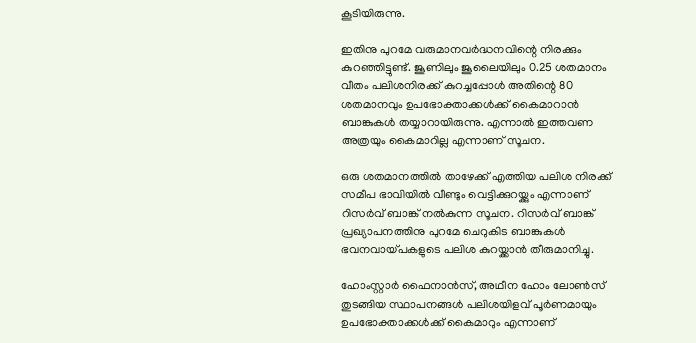കൂടിയിരുന്നു.

ഇതിനു പുറമേ വരുമാനവര്‍ദ്ധനവിന്റെ നിരക്കും കുറഞ്ഞിട്ടുണ്ട്. ജൂണിലും ജൂലൈയിലും 0.25 ശതമാനം വീതം പലിശനിരക്ക് കുറച്ചപ്പോള്‍ അതിന്റെ 80 ശതമാനവും ഉപഭോക്താക്കള്‍ക്ക് കൈമാറാന്‍ ബാങ്കുകള്‍ തയ്യാറായിരുന്നു. എന്നാല്‍ ഇത്തവണ അത്രയും കൈമാറില്ല എന്നാണ് സൂചന.

ഒരു ശതമാനത്തില്‍ താഴേക്ക് എത്തിയ പലിശ നിരക്ക് സമീപ ഭാവിയില്‍ വീണ്ടും വെട്ടിക്കുറയ്ക്കും എന്നാണ് റിസര്‍വ് ബാങ്ക് നല്‍കുന്ന സൂചന. റിസര്‍വ് ബാങ്ക് പ്രഖ്യാപനത്തിനു പുറമേ ചെറുകിട ബാങ്കുകള്‍ ഭവനവായ്പകളുടെ പലിശ കുറയ്ക്കാന്‍ തീരുമാനിച്ചു.

ഹോംസ്റ്റാര്‍ ഫൈനാന്‍സ്, അഥീന ഹോം ലോണ്‍സ് തുടങ്ങിയ സ്ഥാപനങ്ങള്‍ പലിശയിളവ് പൂര്‍ണമായും ഉപഭോക്താക്കള്‍ക്ക് കൈമാറും എന്നാണ്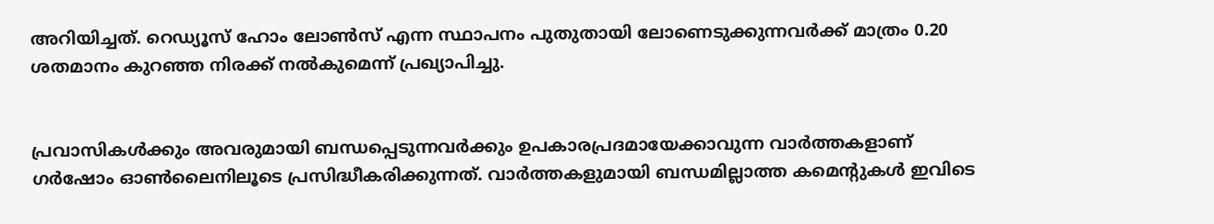അറിയിച്ചത്. റെഡ്യൂസ് ഹോം ലോണ്‍സ് എന്ന സ്ഥാപനം പുതുതായി ലോണെടുക്കുന്നവര്‍ക്ക് മാത്രം 0.20 ശതമാനം കുറഞ്ഞ നിരക്ക് നല്‍കുമെന്ന് പ്രഖ്യാപിച്ചു.


പ്രവാസികൾക്കും അവരുമായി ബന്ധപ്പെടുന്നവർക്കും ഉപകാരപ്രദമായേക്കാവുന്ന വാർത്തകളാണ് ഗർഷോം ഓൺലൈനിലൂടെ പ്രസിദ്ധീകരിക്കുന്നത്. വാർത്തകളുമായി ബന്ധമില്ലാത്ത കമെന്റുകൾ ഇവിടെ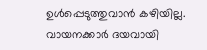ഉൾപ്പെടുത്തുവാൻ കഴിയില്ല. വായനക്കാർ ദയവായി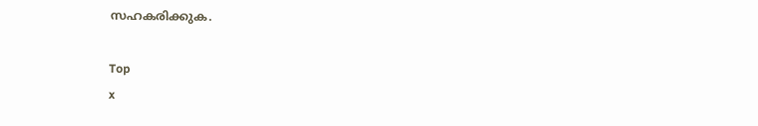സഹകരിക്കുക.

Top
x